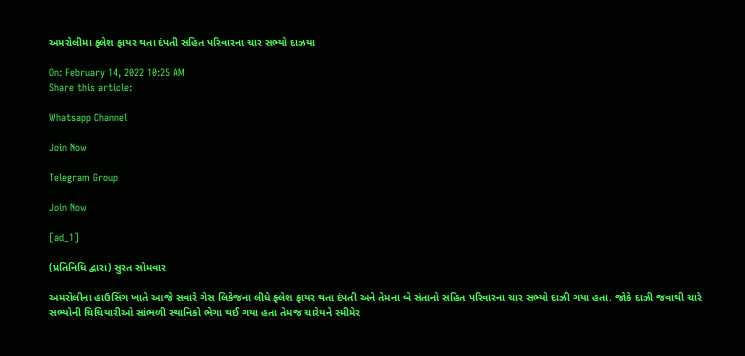અમરોલીમા ફ્લેશ ફાયર થતા દંપતી સહિત પરિવારના ચાર સભ્યો દાઝયા

On: February 14, 2022 10:25 AM
Share this article:

Whatsapp Channel

Join Now

Telegram Group

Join Now

[ad_1]

(પ્રતિનિધિ દ્વારા) સુરત સોમવાર

અમરોલીના હાઉસિંગ ખાતે આજે સવારે ગેસ લિકેજના લીધે ફ્લેશ ફાયર થતા દંપતી અને તેમના બે સંતાનો સહિત પરિવારના ચાર સભ્યો દાઝી ગયા હતા. જોકે દાઝી જવાથી ચારે સભ્યોની ચિચિયારીઓ સાંભળી સ્થાનિકો ભેગા થઈ ગયા હતા તેમજ ચારેયને સ્મીમેર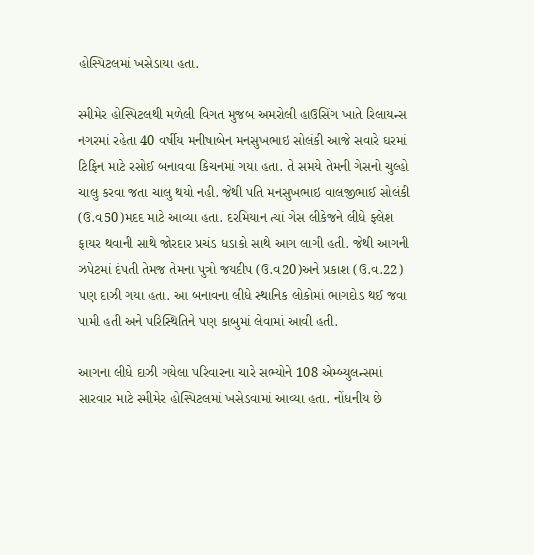હોસ્પિટલમાં ખસેડાયા હતા.

સ્મીમેર હોસ્પિટલથી મળેલી વિગત મુજબ અમરોલી હાઉસિંગ ખાતે રિલાયન્સ નગરમાં રહેતા 40 વર્ષીય મનીષાબેન મનસુખભાઇ સોલંકી આજે સવારે ઘરમાં ટિફિન માટે રસોઈ બનાવવા કિચનમાં ગયા હતા. તે સમયે તેમની ગેસનો ચુલ્હો ચાલુ કરવા જતા ચાલુ થયો નહી. જેથી પતિ મનસુખભાઇ વાલજીભાઈ સોલંકી (ઉ.વ50)મદદ માટે આવ્યા હતા. દરમિયાન ત્યાં ગેસ લીકેજને લીધે ફ્લેશ ફાયર થવાની સાથે જોરદાર પ્રચંડ ધડાકો સાથે આગ લાગી હતી. જેથી આગની ઝપેટમાં દંપતી તેમજ તેમના પુત્રો જયદીપ (ઉ.વ20)અને પ્રકાશ (ઉ.વ.22) પણ દાઝી ગયા હતા. આ બનાવના લીધે સ્થાનિક લોકોમાં ભાગદોડ થઈ જવા પામી હતી અને પરિસ્થિતિને પણ કાબુમાં લેવામાં આવી હતી.

આગના લીધે દાઝી ગયેલા પરિવારના ચારે સભ્યોને 108 એમ્બ્યુલન્સમાં સારવાર માટે સ્મીમેર હોસ્પિટલમાં ખસેડવામાં આવ્યા હતા. નોંધનીય છે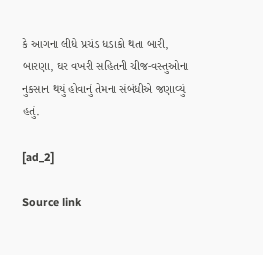કે આગના લીધે પ્રચંડ ધડાકો થતા બારી, બારણા, ઘર વખરી સહિતની ચીજ-વસ્તુઓના નુકસાન થયું હોવાનું તેમના સંબંધીએ જણાવ્યું હતું.

[ad_2]

Source link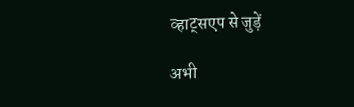व्हाट्सएप से जुड़ें

अभी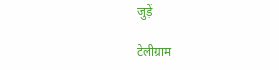जुड़ें

टेलीग्राम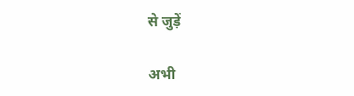से जुड़ें

अभी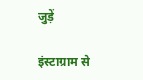जुड़ें

इंस्टाग्राम से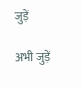जुड़ें

अभी जुड़ें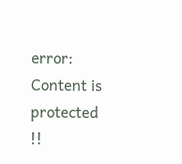error: Content is protected !!